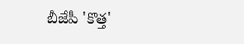బీజేపీ 'కొత్త'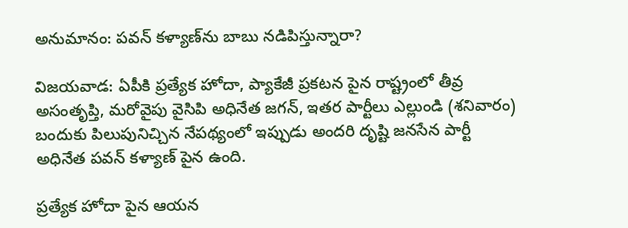అనుమానం: పవన్ కళ్యాణ్‌ను బాబు నడిపిస్తున్నారా?

విజయవాడ: ఏపీకి ప్రత్యేక హోదా, ప్యాకేజీ ప్రకటన పైన రాష్ట్రంలో తీవ్ర అసంతృప్తి, మరోవైపు వైసిపి అధినేత జగన్, ఇతర పార్టీలు ఎల్లుండి (శనివారం) బందుకు పిలుపునిచ్చిన నేపథ్యంలో ఇప్పుడు అందరి దృష్టి జనసేన పార్టీ అధినేత పవన్ కళ్యాణ్ పైన ఉంది.

ప్రత్యేక హోదా పైన ఆయన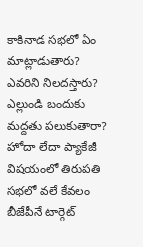కాకినాడ సభలో ఏం మాట్లాడుతారు? ఎవరిని నిలదస్తారు? ఎల్లుండి బందుకు మద్దతు పలుకుతారా? హోదా లేదా ప్యాకేజీ విషయంలో తిరుపతి సభలో వలే కేవలం బీజేపీనే టార్గెట్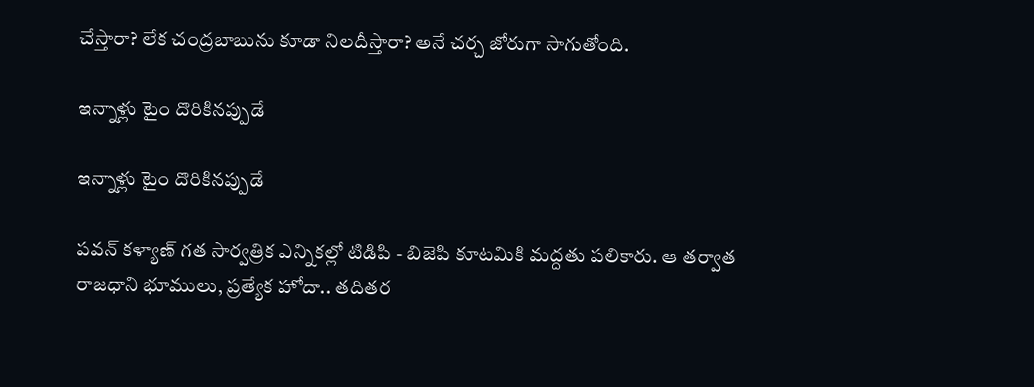చేస్తారా? లేక చంద్రబాబును కూడా నిలదీస్తారా? అనే చర్చ జోరుగా సాగుతోంది.

ఇన్నాళ్లు టైం దొరికినప్పుడే

ఇన్నాళ్లు టైం దొరికినప్పుడే

పవన్ కళ్యాణ్ గత సార్వత్రిక ఎన్నికల్లో టిడిపి - బిజెపి కూటమికి మద్దతు పలికారు. ఆ తర్వాత రాజధాని భూములు, ప్రత్యేక హోదా.. తదితర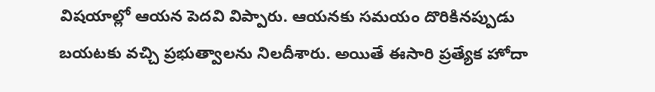విషయాల్లో ఆయన పెదవి విప్పారు. ఆయనకు సమయం దొరికినప్పుడు బయటకు వచ్చి ప్రభుత్వాలను నిలదీశారు. అయితే ఈసారి ప్రత్యేక హోదా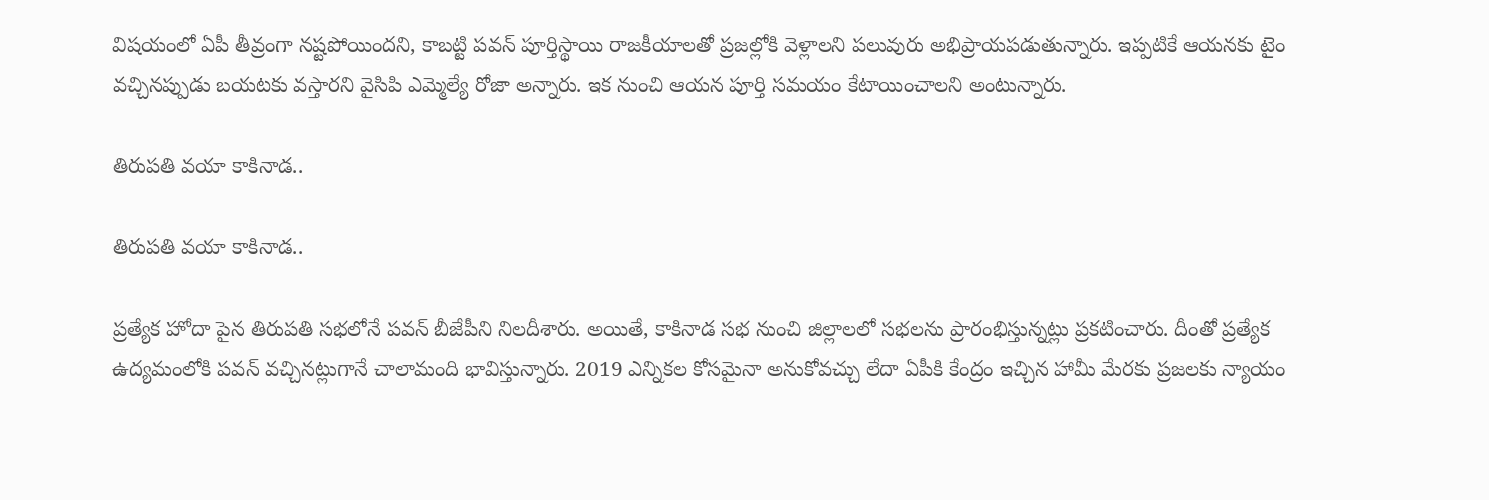విషయంలో ఏపీ తీవ్రంగా నష్టపోయిందని, కాబట్టి పవన్ పూర్తిస్థాయి రాజకీయాలతో ప్రజల్లోకి వెళ్లాలని పలువురు అభిప్రాయపడుతున్నారు. ఇప్పటికే ఆయనకు టైం వచ్చినప్పుడు బయటకు వస్తారని వైసిపి ఎమ్మెల్యే రోజా అన్నారు. ఇక నుంచి ఆయన పూర్తి సమయం కేటాయించాలని అంటున్నారు.

తిరుపతి వయా కాకినాడ..

తిరుపతి వయా కాకినాడ..

ప్రత్యేక హోదా పైన తిరుపతి సభలోనే పవన్ బీజేపీని నిలదీశారు. అయితే, కాకినాడ సభ నుంచి జిల్లాలలో సభలను ప్రారంభిస్తున్నట్లు ప్రకటించారు. దీంతో ప్రత్యేక ఉద్యమంలోకి పవన్ వచ్చినట్లుగానే చాలామంది భావిస్తున్నారు. 2019 ఎన్నికల కోసమైనా అనుకోవచ్చు లేదా ఏపీకి కేంద్రం ఇచ్చిన హామీ మేరకు ప్రజలకు న్యాయం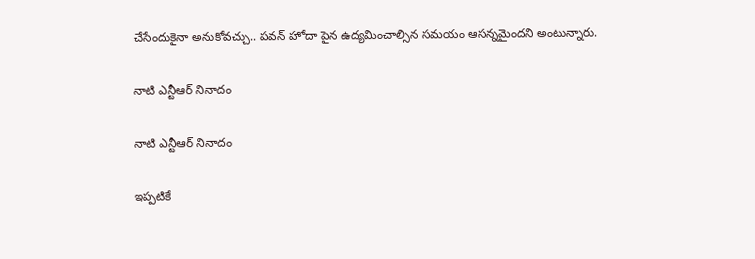చేసేందుకైనా అనుకోవచ్చు.. పవన్ హోదా పైన ఉద్యమించాల్సిన సమయం ఆసన్నమైందని అంటున్నారు.

నాటి ఎన్టీఆర్ నినాదం

నాటి ఎన్టీఆర్ నినాదం

ఇప్పటికే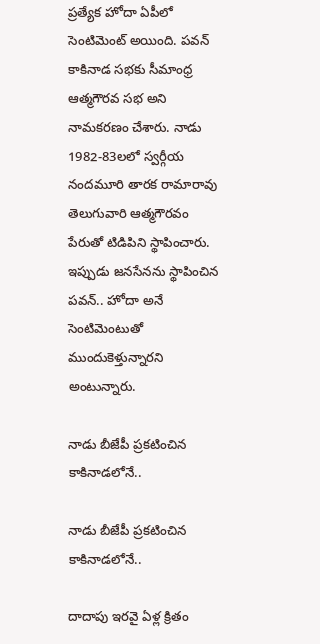ప్రత్యేక హోదా ఏపీలో సెంటిమెంట్ అయింది. పవన్ కాకినాడ సభకు సీమాంధ్ర ఆత్మగౌరవ సభ అని నామకరణం చేశారు. నాడు 1982-83లలో స్వర్గీయ నందమూరి తారక రామారావు తెలుగువారి ఆత్మగౌరవం పేరుతో టిడిపిని స్థాపించారు. ఇప్పుడు జనసేనను స్థాపించిన పవన్.. హోదా అనే సెంటిమెంటుతో ముందుకెళ్తున్నారని అంటున్నారు.

నాడు బీజేపీ ప్రకటించిన కాకినాడలోనే..

నాడు బీజేపీ ప్రకటించిన కాకినాడలోనే..

దాదాపు ఇరవై ఏళ్ల క్రితం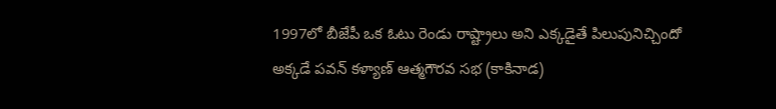1997లో బీజేపీ ఒక ఓటు రెండు రాష్ట్రాలు అని ఎక్కడైతే పిలుపునిచ్చిందో అక్కడే పవన్ కళ్యాణ్ ఆత్మగౌరవ సభ (కాకినాడ)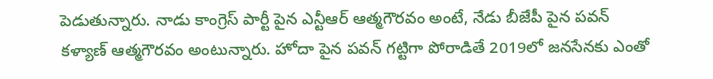పెడుతున్నారు. నాడు కాంగ్రెస్ పార్టీ పైన ఎన్టీఆర్ ఆత్మగౌరవం అంటే, నేడు బీజేపీ పైన పవన్ కళ్యాణ్ ఆత్మగౌరవం అంటున్నారు. హోదా పైన పవన్ గట్టిగా పోరాడితే 2019లో జనసేనకు ఎంతో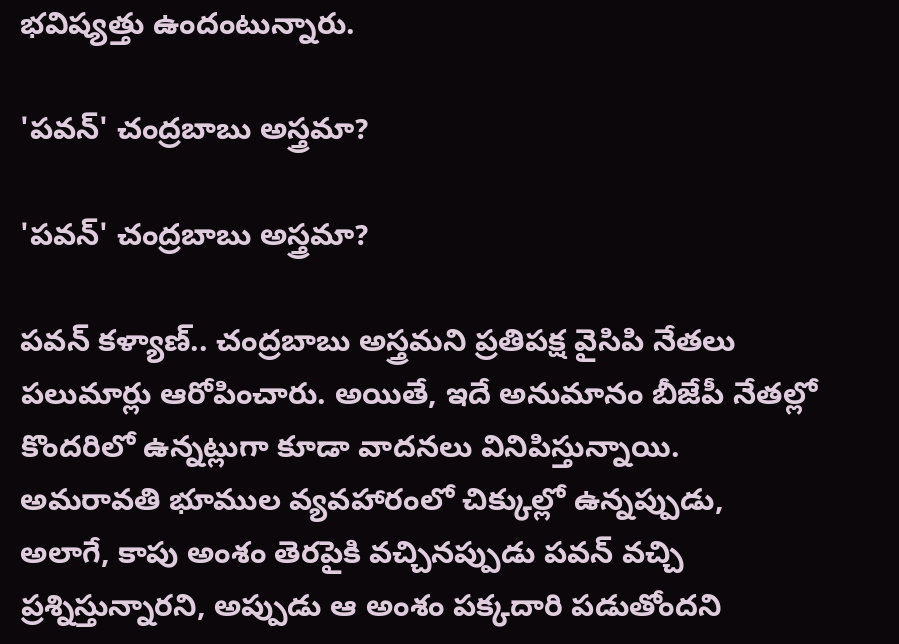భవిష్యత్తు ఉందంటున్నారు.

'పవన్' చంద్రబాబు అస్త్రమా?

'పవన్' చంద్రబాబు అస్త్రమా?

పవన్ కళ్యాణ్.. చంద్రబాబు అస్త్రమని ప్రతిపక్ష వైసిపి నేతలు పలుమార్లు ఆరోపించారు. అయితే, ఇదే అనుమానం బీజేపీ నేతల్లో కొందరిలో ఉన్నట్లుగా కూడా వాదనలు వినిపిస్తున్నాయి. అమరావతి భూముల వ్యవహారంలో చిక్కుల్లో ఉన్నప్పుడు, అలాగే, కాపు అంశం తెరపైకి వచ్చినప్పుడు పవన్ వచ్చి ప్రశ్నిస్తున్నారని, అప్పుడు ఆ అంశం పక్కదారి పడుతోందని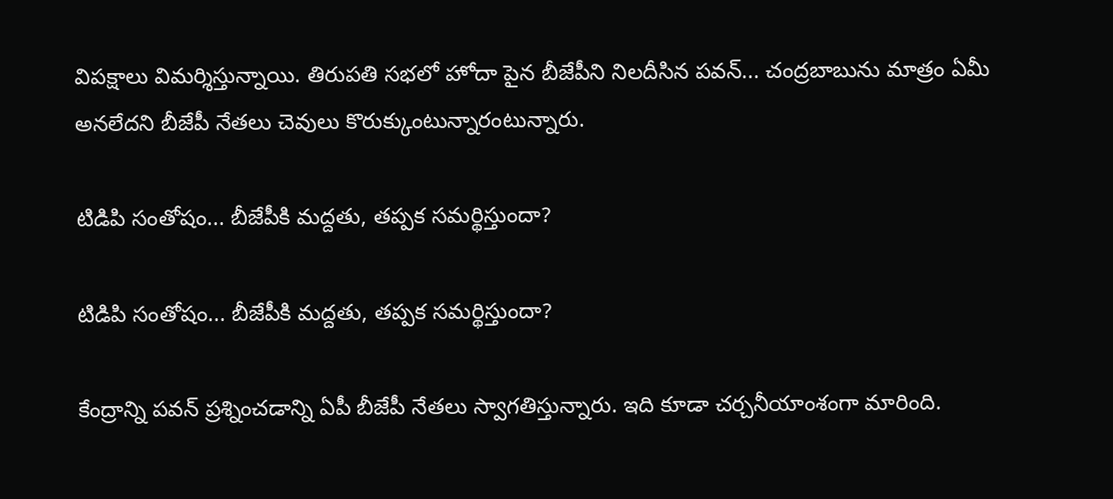విపక్షాలు విమర్శిస్తున్నాయి. తిరుపతి సభలో హోదా పైన బీజేపీని నిలదీసిన పవన్... చంద్రబాబును మాత్రం ఏమీ అనలేదని బీజేపీ నేతలు చెవులు కొరుక్కుంటున్నారంటున్నారు.

టిడిపి సంతోషం... బీజేపీకి మద్దతు, తప్పక సమర్థిస్తుందా?

టిడిపి సంతోషం... బీజేపీకి మద్దతు, తప్పక సమర్థిస్తుందా?

కేంద్రాన్ని పవన్ ప్రశ్నించడాన్ని ఏపీ బీజేపీ నేతలు స్వాగతిస్తున్నారు. ఇది కూడా చర్చనీయాంశంగా మారింది.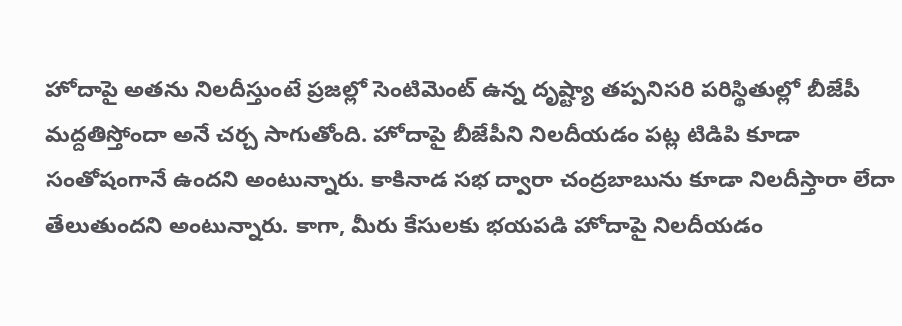హోదాపై అతను నిలదీస్తుంటే ప్రజల్లో సెంటిమెంట్ ఉన్న దృష్ట్యా తప్పనిసరి పరిస్థితుల్లో బీజేపీ మద్దతిస్తోందా అనే చర్చ సాగుతోంది. హోదాపై బీజేపీని నిలదీయడం పట్ల టిడిపి కూడా సంతోషంగానే ఉందని అంటున్నారు. కాకినాడ సభ ద్వారా చంద్రబాబును కూడా నిలదీస్తారా లేదా తేలుతుందని అంటున్నారు. కాగా, మీరు కేసులకు భయపడి హోదాపై నిలదీయడం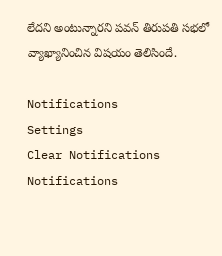లేదని అంటున్నారని పవన్ తిరుపతి సభలో వ్యాఖ్యానించిన విషయం తెలిసిందే.

Notifications
Settings
Clear Notifications
Notifications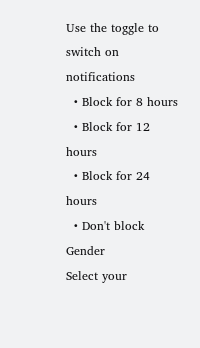Use the toggle to switch on notifications
  • Block for 8 hours
  • Block for 12 hours
  • Block for 24 hours
  • Don't block
Gender
Select your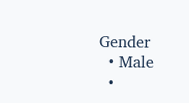Gender
  • Male
  •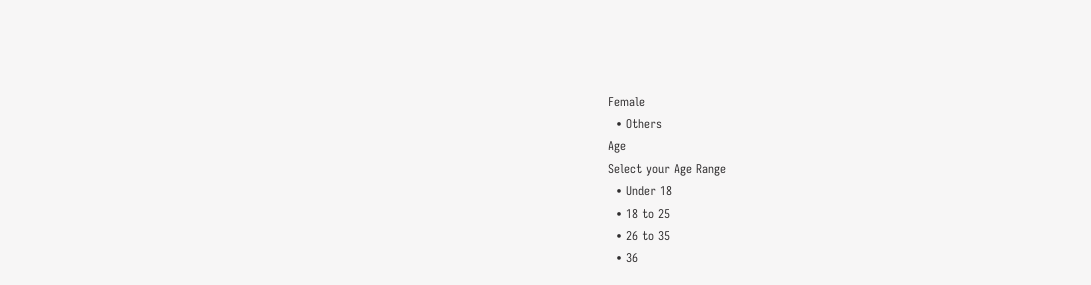Female
  • Others
Age
Select your Age Range
  • Under 18
  • 18 to 25
  • 26 to 35
  • 36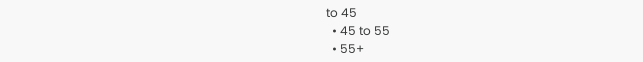to 45
  • 45 to 55
  • 55+